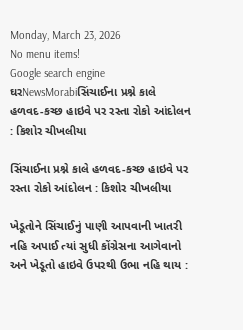Monday, March 23, 2026
No menu items!
Google search engine
ઘરNewsMorabiસિંચાઈના પ્રશ્ને કાલે હળવદ-કચ્છ હાઇવે પર રસ્તા રોકો આંદોલન : કિશોર ચીખલીયા

સિંચાઈના પ્રશ્ને કાલે હળવદ-કચ્છ હાઇવે પર રસ્તા રોકો આંદોલન : કિશોર ચીખલીયા

ખેડૂતોને સિંચાઈનું પાણી આપવાની ખાતરી નહિ અપાઈ ત્યાં સુધી કોંગ્રેસના આગેવાનો અને ખેડૂતો હાઇવે ઉપરથી ઉભા નહિ થાય :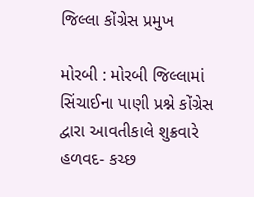જિલ્લા કોંગ્રેસ પ્રમુખ

મોરબી : મોરબી જિલ્લામાં સિંચાઈના પાણી પ્રશ્ને કોંગ્રેસ દ્વારા આવતીકાલે શુક્રવારે હળવદ- કચ્છ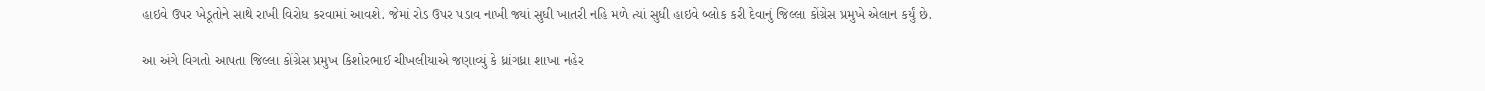હાઇવે ઉપર ખેડૂતોને સાથે રાખી વિરોધ કરવામાં આવશે. જેમાં રોડ ઉપર પડાવ નાખી જ્યાં સુધી ખાતરી નહિ મળે ત્યાં સુધી હાઇવે બ્લોક કરી દેવાનું જિલ્લા કોંગ્રેસ પ્રમુખે એલાન કર્યું છે.

આ અંગે વિગતો આપતા જિલ્લા કોંગ્રેસ પ્રમુખ કિશોરભાઈ ચીખલીયાએ જણાવ્યું કે ધ્રાંગધ્રા શાખા નહેર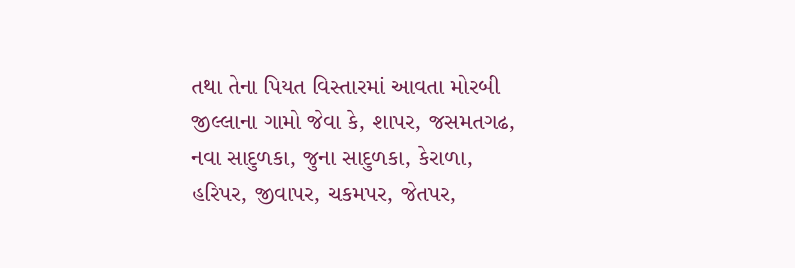તથા તેના પિયત વિસ્તારમાં આવતા મોરબી જીલ્લાના ગામો જેવા કે, શાપર, જસમતગઢ, નવા સાદુળકા, જુના સાદુળકા, કેરાળા, હરિપર, જીવાપર, ચકમપર, જેતપર,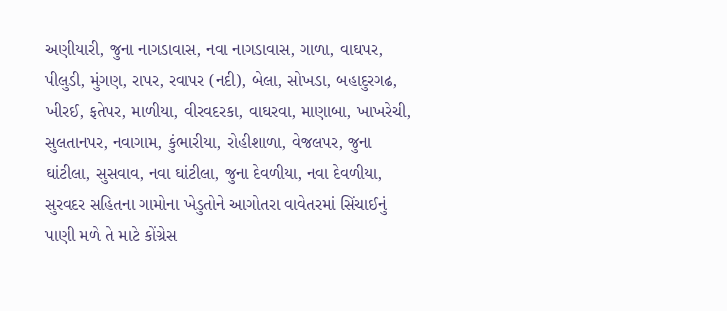અણીયારી, જુના નાગડાવાસ, નવા નાગડાવાસ, ગાળા, વાઘપર, પીલુડી, મુંગણ, રાપર, રવાપર (નદી), બેલા, સોખડા, બહાદુરગઢ, ખીરઈ, ફતેપર, માળીયા, વીરવદરકા, વાઘરવા, માણાબા, ખાખરેચી, સુલતાનપર, નવાગામ, કુંભારીયા, રોહીશાળા, વેજલપર, જુના ઘાંટીલા, સુસવાવ, નવા ઘાંટીલા, જુના દેવળીયા, નવા દેવળીયા, સુરવદર સહિતના ગામોના ખેડુતોને આગોતરા વાવેતરમાં સિંચાઈનું પાણી મળે તે માટે કોંગ્રેસ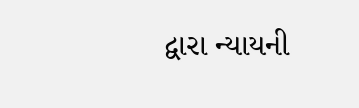દ્વારા ન્યાયની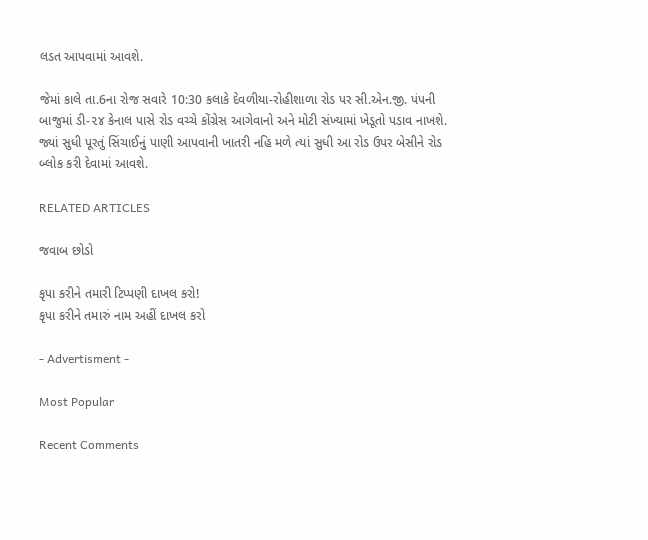લડત આપવામાં આવશે.

જેમાં કાલે તા.6ના રોજ સવારે 10:30 કલાકે દેવળીયા-રોહીશાળા રોડ પર સી.એન.જી. પંપની બાજુમાં ડી-૨૪ કેનાલ પાસે રોડ વચ્ચે કોંગ્રેસ આગેવાનો અને મોટી સંખ્યામાં ખેડૂતો પડાવ નાખશે. જ્યાં સુધી પૂરતું સિંચાઈનું પાણી આપવાની ખાતરી નહિ મળે ત્યાં સુધી આ રોડ ઉપર બેસીને રોડ બ્લોક કરી દેવામાં આવશે.

RELATED ARTICLES

જવાબ છોડો

કૃપા કરીને તમારી ટિપ્પણી દાખલ કરો!
કૃપા કરીને તમારું નામ અહીં દાખલ કરો

- Advertisment -

Most Popular

Recent Comments